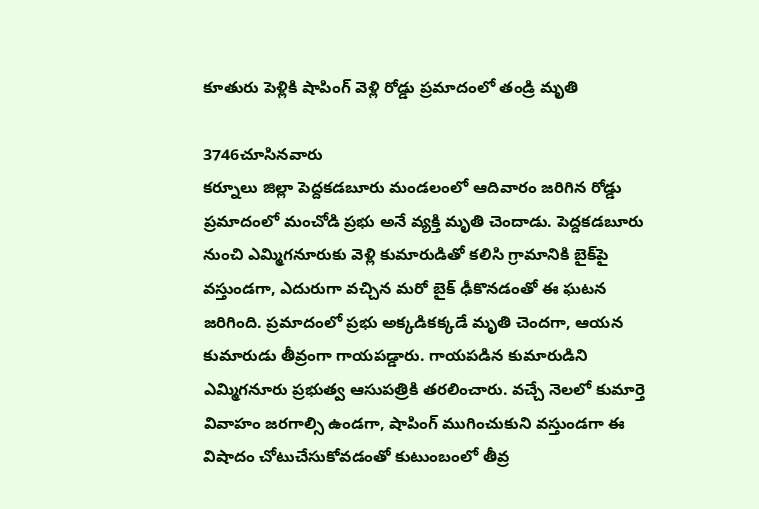కూతురు పెళ్లికి షాపింగ్ వెళ్లి రోడ్డు ప్రమాదంలో తండ్రి మృతి

3746చూసినవారు
కర్నూలు జిల్లా పెద్దకడబూరు మండలంలో ఆదివారం జరిగిన రోడ్డు ప్రమాదంలో మంచోడి ప్రభు అనే వ్యక్తి మృతి చెందాడు. పెద్దకడబూరు నుంచి ఎమ్మిగనూరుకు వెళ్లి కుమారుడితో కలిసి గ్రామానికి బైక్‌పై వస్తుండగా, ఎదురుగా వచ్చిన మరో బైక్ ఢీకొనడంతో ఈ ఘటన జరిగింది. ప్రమాదంలో ప్రభు అక్కడికక్కడే మృతి చెందగా, ఆయన కుమారుడు తీవ్రంగా గాయపడ్డారు. గాయపడిన కుమారుడిని ఎమ్మిగనూరు ప్రభుత్వ ఆసుపత్రికి తరలించారు. వచ్చే నెలలో కుమార్తె వివాహం జరగాల్సి ఉండగా, షాపింగ్ ముగించుకుని వస్తుండగా ఈ విషాదం చోటుచేసుకోవడంతో కుటుంబంలో తీవ్ర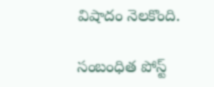విషాదం నెలకొంది.

సంబంధిత పోస్ట్